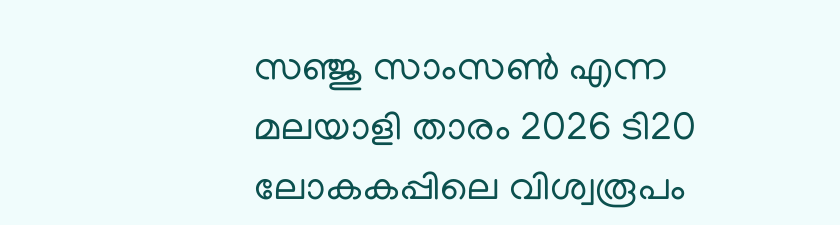സഞ്ജു സാംസൺ എന്ന മലയാളി താരം 2026 ടി20 ലോകകപ്പിലെ വിശ്വരൂപം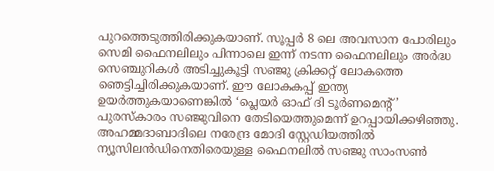പുറത്തെടുത്തിരിക്കുകയാണ്. സൂപ്പർ 8 ലെ അവസാന പോരിലും സെമി ഫൈനലിലും പിന്നാലെ ഇന്ന് നടന്ന ഫൈനലിലും അർദ്ധ സെഞ്ചുറികൾ അടിച്ചുകൂട്ടി സഞ്ജു ക്രിക്കറ്റ് ലോകത്തെ ഞെട്ടിച്ചിരിക്കുകയാണ്. ഈ ലോകകപ്പ് ഇന്ത്യ ഉയർത്തുകയാണെങ്കിൽ ‘പ്ലെയർ ഓഫ് ദി ടൂർണമെന്റ്’ പുരസ്കാരം സഞ്ജുവിനെ തേടിയെത്തുമെന്ന് ഉറപ്പായിക്കഴിഞ്ഞു.
അഹമ്മദാബാദിലെ നരേന്ദ്ര മോദി സ്റ്റേഡിയത്തിൽ ന്യൂസിലൻഡിനെതിരെയുള്ള ഫൈനലിൽ സഞ്ജു സാംസൺ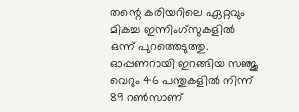തന്റെ കരിയറിലെ ഏറ്റവും മികച്ച ഇന്നിംഗ്സുകളിൽ ഒന്ന് പുറത്തെടുത്തു. ഓപ്പണറായി ഇറങ്ങിയ സഞ്ജു വെറും 46 പന്തുകളിൽ നിന്ന് 89 റൺസാണ്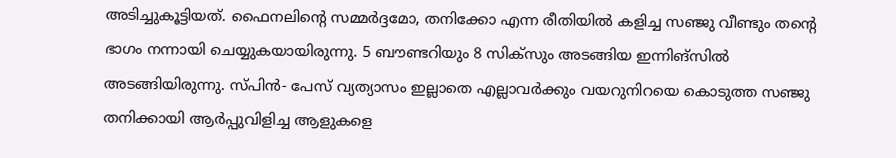അടിച്ചുകൂട്ടിയത്. ഫൈനലിന്റെ സമ്മർദ്ദമോ, തനിക്കോ എന്ന രീതിയിൽ കളിച്ച സഞ്ജു വീണ്ടും തന്റെ ഭാഗം നന്നായി ചെയ്യുകയായിരുന്നു. 5 ബൗണ്ടറിയും 8 സിക്സും അടങ്ങിയ ഇന്നിങ്സിൽ അടങ്ങിയിരുന്നു. സ്പിൻ- പേസ് വ്യത്യാസം ഇല്ലാതെ എല്ലാവർക്കും വയറുനിറയെ കൊടുത്ത സഞ്ജു തനിക്കായി ആർപ്പുവിളിച്ച ആളുകളെ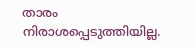താരം നിരാശപ്പെടുത്തിയില്ല.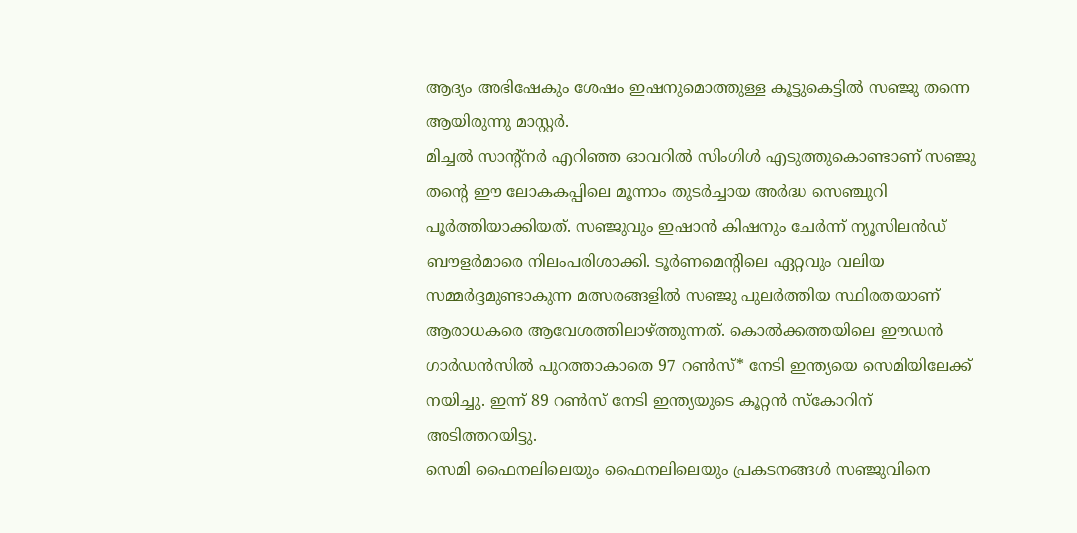ആദ്യം അഭിഷേകും ശേഷം ഇഷനുമൊത്തുള്ള കൂട്ടുകെട്ടിൽ സഞ്ജു തന്നെ ആയിരുന്നു മാസ്റ്റർ.
മിച്ചൽ സാന്റ്നർ എറിഞ്ഞ ഓവറിൽ സിംഗിൾ എടുത്തുകൊണ്ടാണ് സഞ്ജു തന്റെ ഈ ലോകകപ്പിലെ മൂന്നാം തുടർച്ചായ അർദ്ധ സെഞ്ചുറി പൂർത്തിയാക്കിയത്. സഞ്ജുവും ഇഷാൻ കിഷനും ചേർന്ന് ന്യൂസിലൻഡ് ബൗളർമാരെ നിലംപരിശാക്കി. ടൂർണമെന്റിലെ ഏറ്റവും വലിയ സമ്മർദ്ദമുണ്ടാകുന്ന മത്സരങ്ങളിൽ സഞ്ജു പുലർത്തിയ സ്ഥിരതയാണ് ആരാധകരെ ആവേശത്തിലാഴ്ത്തുന്നത്. കൊൽക്കത്തയിലെ ഈഡൻ ഗാർഡൻസിൽ പുറത്താകാതെ 97 റൺസ്* നേടി ഇന്ത്യയെ സെമിയിലേക്ക് നയിച്ചു. ഇന്ന് 89 റൺസ് നേടി ഇന്ത്യയുടെ കൂറ്റൻ സ്കോറിന് അടിത്തറയിട്ടു.
സെമി ഫൈനലിലെയും ഫൈനലിലെയും പ്രകടനങ്ങൾ സഞ്ജുവിനെ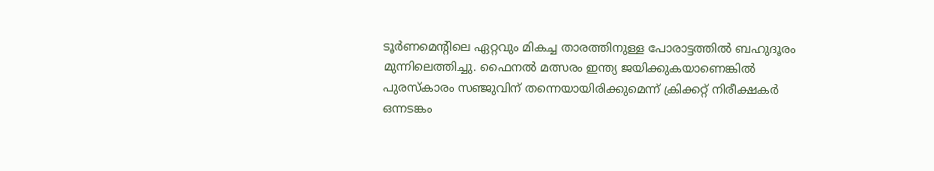ടൂർണമെന്റിലെ ഏറ്റവും മികച്ച താരത്തിനുള്ള പോരാട്ടത്തിൽ ബഹുദൂരം മുന്നിലെത്തിച്ചു. ഫൈനൽ മത്സരം ഇന്ത്യ ജയിക്കുകയാണെങ്കിൽ പുരസ്കാരം സഞ്ജുവിന് തന്നെയായിരിക്കുമെന്ന് ക്രിക്കറ്റ് നിരീക്ഷകർ ഒന്നടങ്കം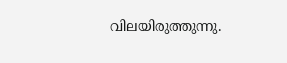വിലയിരുത്തുന്നു.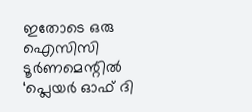ഇതോടെ ഒരു ഐസിസി ടൂർണമെന്റിൽ ‘പ്ലെയർ ഓഫ് ദി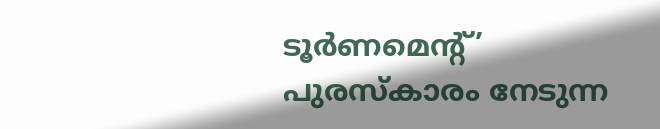ടൂർണമെന്റ്’ പുരസ്കാരം നേടുന്ന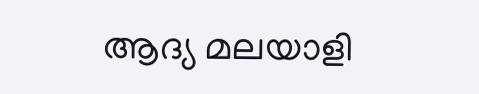ആദ്യ മലയാളി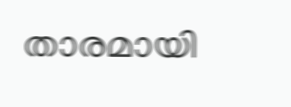താരമായി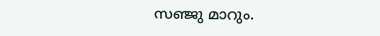സഞ്ജു മാറും.